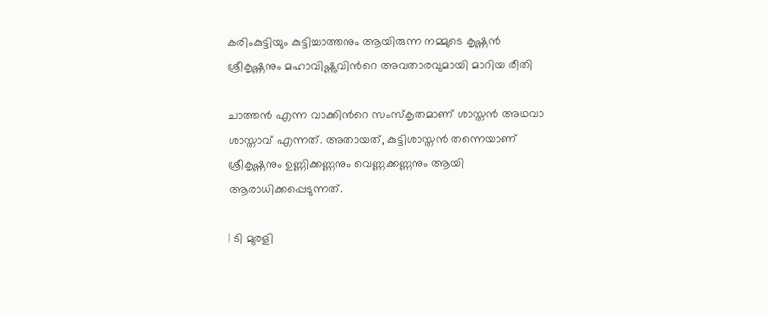കരിംകുട്ടിയും കുട്ടിച്ചാത്തനും ആയിരുന്ന നമ്മുടെ കൃഷ്ണൻ ശ്രീകൃഷ്ണനും മഹാവിഷ്ണുവിൻറെ അവതാരവുമായി മാറിയ രീതി

ചാത്തൻ എന്ന വാക്കിൻറെ സംസ്കൃതമാണ് ശാസ്തൻ അഥവാ ശാസ്താവ് എന്നത്. അതായത്, കുട്ടിശാസ്തൻ തന്നെയാണ് ശ്രീകൃഷ്ണനും ഉണ്ണിക്കണ്ണനും വെണ്ണക്കണ്ണനും ആയി ആരാധിക്കപ്പെടുന്നത്.

| ടി മുരളി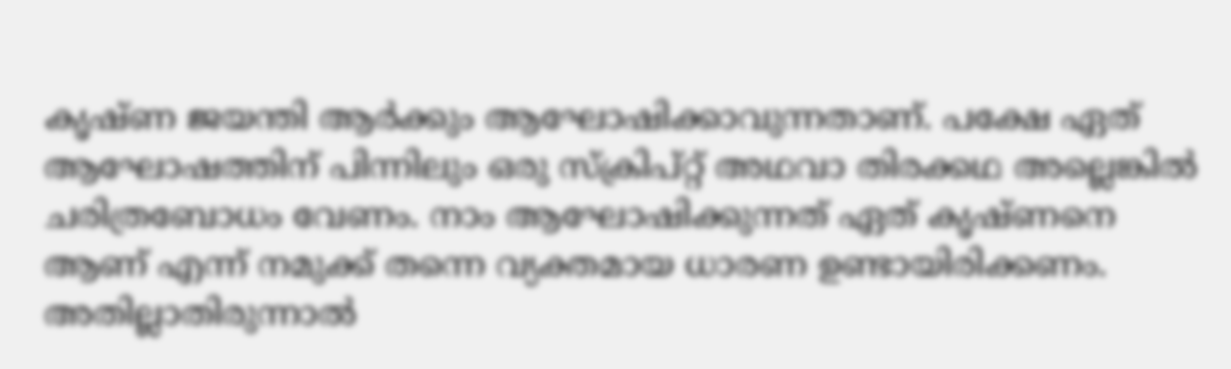കൃഷ്ണ ജയന്തി ആർക്കും ആഘോഷിക്കാവുന്നതാണ്. പക്ഷേ ഏത് ആഘോഷത്തിന് പിന്നിലും ഒരു സ്ക്രിപ്റ്റ് അഥവാ തിരക്കഥ അല്ലെങ്കിൽ ചരിത്രബോധം വേണം. നാം ആഘോഷിക്കുന്നത് ഏത് കൃഷ്ണനെ ആണ് എന്ന് നമുക്ക് തന്നെ വ്യക്തമായ ധാരണ ഉണ്ടായിരിക്കണം. അതില്ലാതിരുന്നാൽ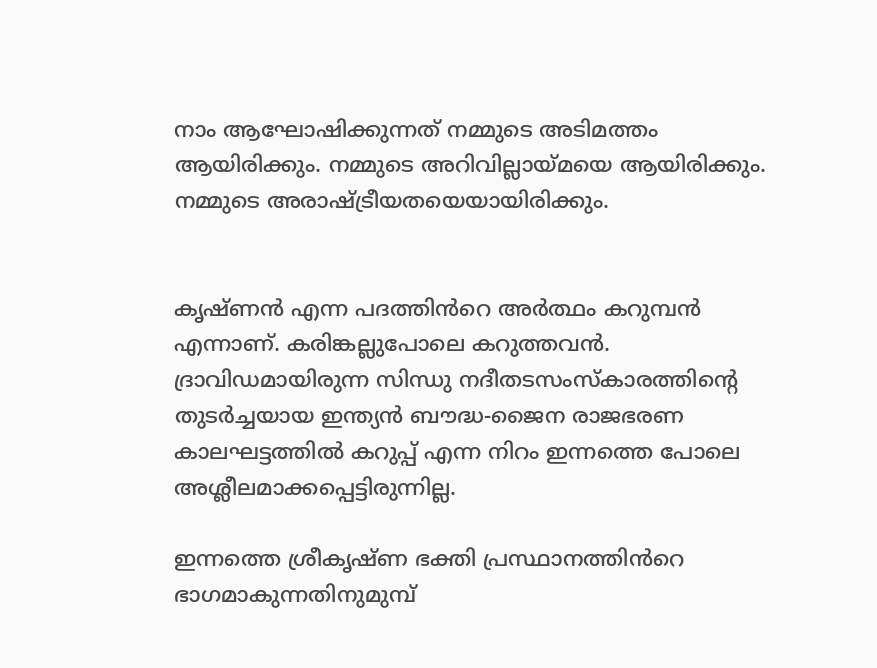നാം ആഘോഷിക്കുന്നത് നമ്മുടെ അടിമത്തം ആയിരിക്കും. നമ്മുടെ അറിവില്ലായ്മയെ ആയിരിക്കും. നമ്മുടെ അരാഷ്ട്രീയതയെയായിരിക്കും.


കൃഷ്ണൻ എന്ന പദത്തിൻറെ അർത്ഥം കറുമ്പൻ എന്നാണ്. കരിങ്കല്ലുപോലെ കറുത്തവൻ. ദ്രാവിഡമായിരുന്ന സിന്ധു നദീതടസംസ്കാരത്തിന്റെ തുടർച്ചയായ ഇന്ത്യൻ ബൗദ്ധ-ജൈന രാജഭരണ കാലഘട്ടത്തിൽ കറുപ്പ് എന്ന നിറം ഇന്നത്തെ പോലെ അശ്ലീലമാക്കപ്പെട്ടിരുന്നില്ല.

ഇന്നത്തെ ശ്രീകൃഷ്ണ ഭക്തി പ്രസ്ഥാനത്തിൻറെ ഭാഗമാകുന്നതിനുമുമ്പ്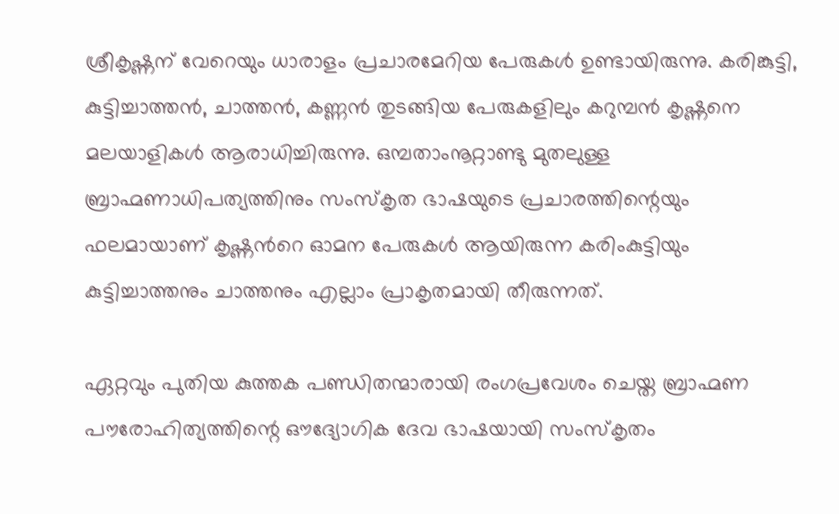ശ്രീകൃഷ്ണന് വേറെയും ധാരാളം പ്രചാരമേറിയ പേരുകൾ ഉണ്ടായിരുന്നു. കരിങ്കുട്ടി, കുട്ടിച്ചാത്തൻ, ചാത്തൻ, കണ്ണൻ തുടങ്ങിയ പേരുകളിലും കറുമ്പൻ കൃഷ്ണനെ മലയാളികൾ ആരാധിച്ചിരുന്നു. ഒമ്പതാംനൂറ്റാണ്ടു മുതലുള്ള ബ്രാഹ്മണാധിപത്യത്തിനും സംസ്കൃത ഭാഷയുടെ പ്രചാരത്തിന്റെയും ഫലമായാണ് കൃഷ്ണൻറെ ഓമന പേരുകൾ ആയിരുന്ന കരിംകുട്ടിയും കുട്ടിച്ചാത്തനും ചാത്തനും എല്ലാം പ്രാകൃതമായി തീരുന്നത്.

ഏറ്റവും പുതിയ കുത്തക പണ്ഡിതന്മാരായി രംഗപ്രവേശം ചെയ്ത ബ്രാഹ്മണ പൗരോഹിത്യത്തിന്റെ ഔദ്യോഗിക ദേവ ഭാഷയായി സംസ്കൃതം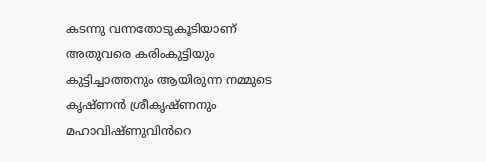കടന്നു വന്നതോടുകൂടിയാണ് അതുവരെ കരിംകുട്ടിയും കുട്ടിച്ചാത്തനും ആയിരുന്ന നമ്മുടെ കൃഷ്ണൻ ശ്രീകൃഷ്ണനും മഹാവിഷ്ണുവിൻറെ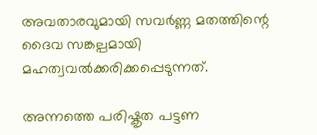അവതാരവുമായി സവർണ്ണ മതത്തിന്റെ ദൈവ സങ്കല്പമായി മഹത്വവൽക്കരിക്കപ്പെടുന്നത്.

അന്നത്തെ പരിഷ്കൃത പട്ടണ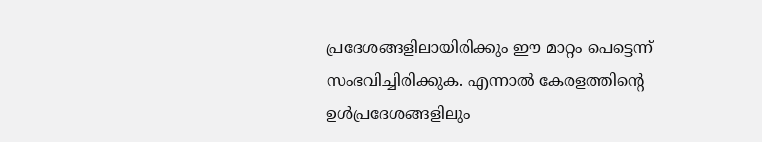പ്രദേശങ്ങളിലായിരിക്കും ഈ മാറ്റം പെട്ടെന്ന് സംഭവിച്ചിരിക്കുക. എന്നാൽ കേരളത്തിന്റെ ഉൾപ്രദേശങ്ങളിലും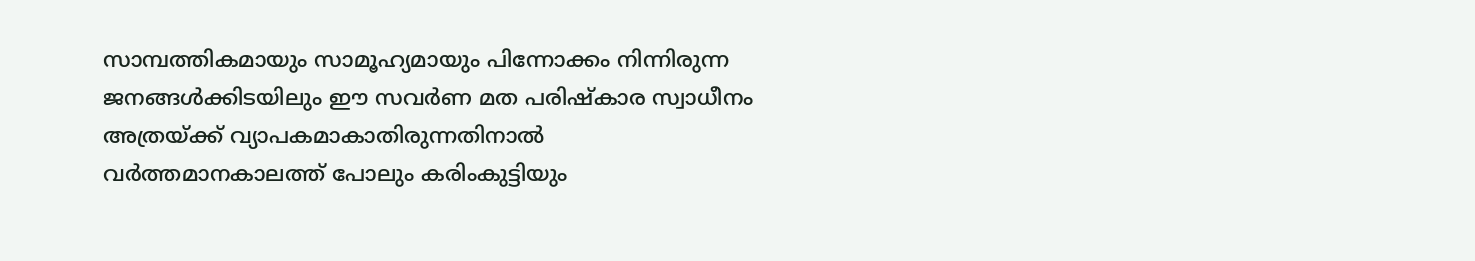സാമ്പത്തികമായും സാമൂഹ്യമായും പിന്നോക്കം നിന്നിരുന്ന ജനങ്ങൾക്കിടയിലും ഈ സവർണ മത പരിഷ്കാര സ്വാധീനം അത്രയ്ക്ക് വ്യാപകമാകാതിരുന്നതിനാൽ വർത്തമാനകാലത്ത് പോലും കരിംകുട്ടിയും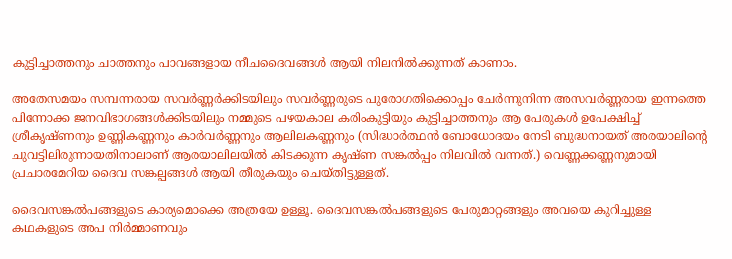കുട്ടിച്ചാത്തനും ചാത്തനും പാവങ്ങളായ നീചദൈവങ്ങൾ ആയി നിലനിൽക്കുന്നത് കാണാം.

അതേസമയം സമ്പന്നരായ സവർണ്ണർക്കിടയിലും സവർണ്ണരുടെ പുരോഗതിക്കൊപ്പം ചേർന്നുനിന്ന അസവർണ്ണരായ ഇന്നത്തെ പിന്നോക്ക ജനവിഭാഗങ്ങൾക്കിടയിലും നമ്മുടെ പഴയകാല കരിംകുട്ടിയും കുട്ടിച്ചാത്തനും ആ പേരുകൾ ഉപേക്ഷിച്ച് ശ്രീകൃഷ്ണനും ഉണ്ണികണ്ണനും കാർവർണ്ണനും ആലിലകണ്ണനും (സിദ്ധാർത്ഥൻ ബോധോദയം നേടി ബുദ്ധനായത് അരയാലിന്റെ ചുവട്ടിലിരുന്നായതിനാലാണ് ആരയാലിലയിൽ കിടക്കുന്ന കൃഷ്ണ സങ്കൽപ്പം നിലവിൽ വന്നത്.) വെണ്ണക്കണ്ണനുമായി പ്രചാരമേറിയ ദൈവ സങ്കല്പങ്ങൾ ആയി തീരുകയും ചെയ്തിട്ടുള്ളത്.

ദൈവസങ്കൽപങ്ങളുടെ കാര്യമൊക്കെ അത്രയേ ഉള്ളൂ. ദൈവസങ്കൽപങ്ങളുടെ പേരുമാറ്റങ്ങളും അവയെ കുറിച്ചുള്ള കഥകളുടെ അപ നിർമ്മാണവും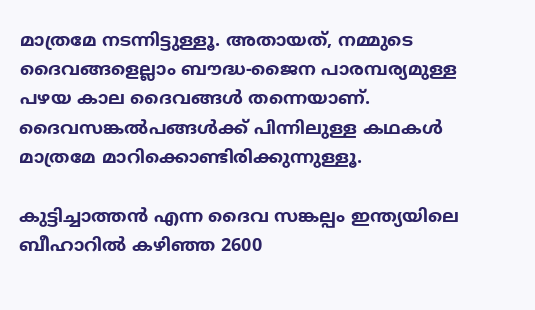മാത്രമേ നടന്നിട്ടുള്ളൂ. അതായത്, നമ്മുടെ ദൈവങ്ങളെല്ലാം ബൗദ്ധ-ജൈന പാരമ്പര്യമുള്ള പഴയ കാല ദൈവങ്ങൾ തന്നെയാണ്. ദൈവസങ്കൽപങ്ങൾക്ക് പിന്നിലുള്ള കഥകൾ മാത്രമേ മാറിക്കൊണ്ടിരിക്കുന്നുള്ളൂ.

കുട്ടിച്ചാത്തൻ എന്ന ദൈവ സങ്കല്പം ഇന്ത്യയിലെ ബീഹാറിൽ കഴിഞ്ഞ 2600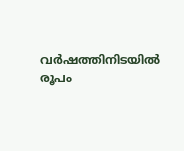വർഷത്തിനിടയിൽ രൂപം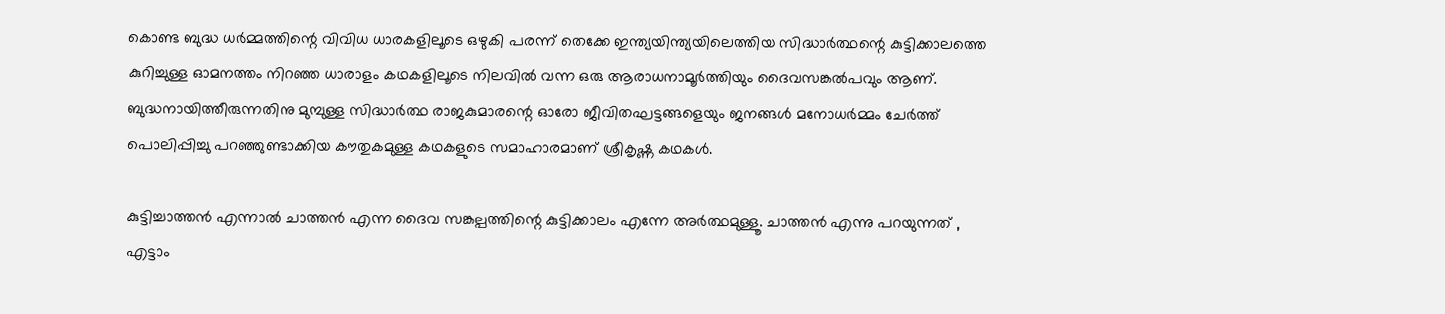കൊണ്ട ബുദ്ധ ധർമ്മത്തിന്റെ വിവിധ ധാരകളിലൂടെ ഒഴുകി പരന്ന് തെക്കേ ഇന്ത്യയിന്ത്യയിലെത്തിയ സിദ്ധാർത്ഥന്റെ കുട്ടിക്കാലത്തെ കുറിച്ചുള്ള ഓമനത്തം നിറഞ്ഞ ധാരാളം കഥകളിലൂടെ നിലവിൽ വന്ന ഒരു ആരാധനാമൂർത്തിയും ദൈവസങ്കൽപവും ആണ്. ബുദ്ധനായിത്തീരുന്നതിനു മുമ്പുള്ള സിദ്ധാർത്ഥ രാജകുമാരന്റെ ഓരോ ജീവിതഘട്ടങ്ങളെയും ജനങ്ങൾ മനോധർമ്മം ചേർത്ത് പൊലിപ്പിച്ചു പറഞ്ഞുണ്ടാക്കിയ കൗതുകമുള്ള കഥകളുടെ സമാഹാരമാണ് ശ്രീകൃഷ്ണ കഥകൾ.

കുട്ടിച്ചാത്തൻ എന്നാൽ ചാത്തൻ എന്ന ദൈവ സങ്കല്പത്തിന്റെ കുട്ടിക്കാലം എന്നേ അർത്ഥമുള്ളൂ. ചാത്തൻ എന്നു പറയുന്നത് , എട്ടാം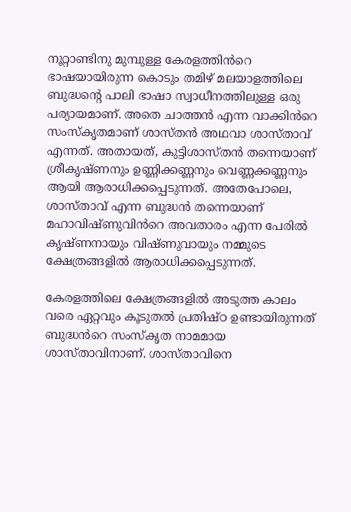നൂറ്റാണ്ടിനു മുമ്പുള്ള കേരളത്തിൻറെ ഭാഷയായിരുന്ന കൊടും തമിഴ് മലയാളത്തിലെ ബുദ്ധന്റെ പാലി ഭാഷാ സ്വാധീനത്തിലുള്ള ഒരു പര്യായമാണ്. അതെ ചാത്തൻ എന്ന വാക്കിൻറെ സംസ്കൃതമാണ് ശാസ്തൻ അഥവാ ശാസ്താവ് എന്നത്. അതായത്, കുട്ടിശാസ്തൻ തന്നെയാണ് ശ്രീകൃഷ്ണനും ഉണ്ണിക്കണ്ണനും വെണ്ണക്കണ്ണനും ആയി ആരാധിക്കപ്പെടുന്നത്. അതേപോലെ, ശാസ്താവ് എന്ന ബുദ്ധൻ തന്നെയാണ് മഹാവിഷ്ണുവിൻറെ അവതാരം എന്ന പേരിൽ കൃഷ്ണനായും വിഷ്ണുവായും നമ്മുടെ ക്ഷേത്രങ്ങളിൽ ആരാധിക്കപ്പെടുന്നത്.

കേരളത്തിലെ ക്ഷേത്രങ്ങളിൽ അടുത്ത കാലം വരെ ഏറ്റവും കൂടുതൽ പ്രതിഷ്ഠ ഉണ്ടായിരുന്നത് ബുദ്ധൻറെ സംസ്കൃത നാമമായ ശാസ്താവിനാണ്. ശാസ്താവിനെ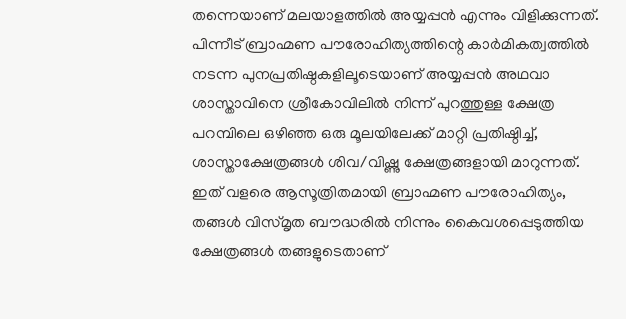തന്നെയാണ് മലയാളത്തിൽ അയ്യപ്പൻ എന്നും വിളിക്കുന്നത്. പിന്നീട് ബ്രാഹ്മണ പൗരോഹിത്യത്തിന്റെ കാർമികത്വത്തിൽ നടന്ന പുനപ്രതിഷ്ഠകളിലൂടെയാണ് അയ്യപ്പൻ അഥവാ ശാസ്താവിനെ ശ്രീകോവിലിൽ നിന്ന് പുറത്തുള്ള ക്ഷേത്ര പറമ്പിലെ ഒഴിഞ്ഞ ഒരു മൂലയിലേക്ക് മാറ്റി പ്രതിഷ്ഠിച്ച്, ശാസ്താക്ഷേത്രങ്ങൾ ശിവ/വിഷ്ണു ക്ഷേത്രങ്ങളായി മാറുന്നത്. ഇത് വളരെ ആസൂത്രിതമായി ബ്രാഹ്മണ പൗരോഹിത്യം, തങ്ങൾ വിസ്മൃത ബൗദ്ധരിൽ നിന്നും കൈവശപ്പെടുത്തിയ ക്ഷേത്രങ്ങൾ തങ്ങളുടെതാണ്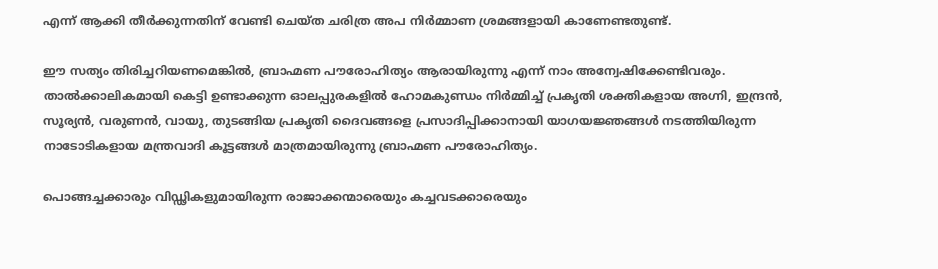എന്ന് ആക്കി തീർക്കുന്നതിന് വേണ്ടി ചെയ്ത ചരിത്ര അപ നിർമ്മാണ ശ്രമങ്ങളായി കാണേണ്ടതുണ്ട്.

ഈ സത്യം തിരിച്ചറിയണമെങ്കിൽ, ബ്രാഹ്മണ പൗരോഹിത്യം ആരായിരുന്നു എന്ന് നാം അന്വേഷിക്കേണ്ടിവരും. താൽക്കാലികമായി കെട്ടി ഉണ്ടാക്കുന്ന ഓലപ്പുരകളിൽ ഹോമകുണ്ഡം നിർമ്മിച്ച് പ്രകൃതി ശക്തികളായ അഗ്നി, ഇന്ദ്രൻ, സൂര്യൻ, വരുണൻ, വായു, തുടങ്ങിയ പ്രകൃതി ദൈവങ്ങളെ പ്രസാദിപ്പിക്കാനായി യാഗയജ്ഞങ്ങൾ നടത്തിയിരുന്ന നാടോടികളായ മന്ത്രവാദി കൂട്ടങ്ങൾ മാത്രമായിരുന്നു ബ്രാഹ്മണ പൗരോഹിത്യം.

പൊങ്ങച്ചക്കാരും വിഡ്ഢികളുമായിരുന്ന രാജാക്കന്മാരെയും കച്ചവടക്കാരെയും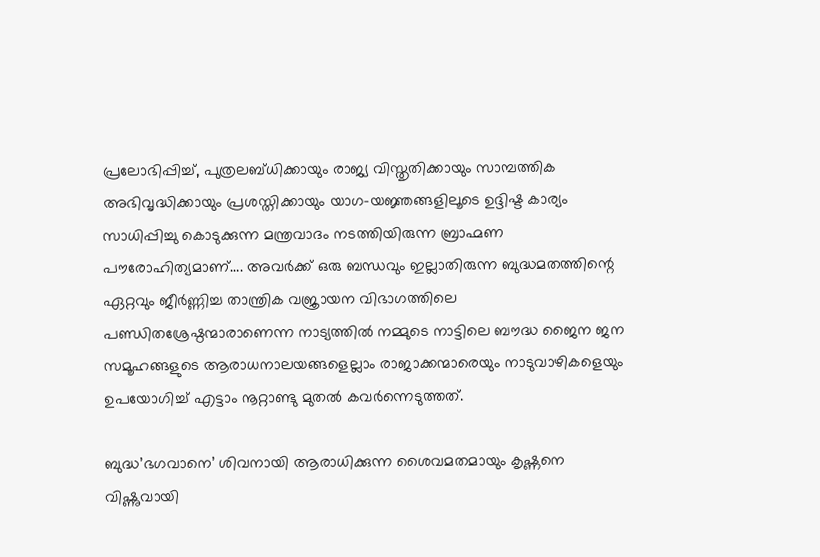പ്രലോഭിപ്പിച്ച്, പുത്രലബ്ധിക്കായും രാജ്യ വിസ്തൃതിക്കായും സാമ്പത്തിക അഭിവൃദ്ധിക്കായും പ്രശസ്തിക്കായും യാഗ-യജ്ഞങ്ങളിലൂടെ ഉദ്ദിഷ്ട കാര്യം സാധിപ്പിച്ചു കൊടുക്കുന്ന മന്ത്രവാദം നടത്തിയിരുന്ന ബ്രാഹ്മണ പൗരോഹിത്യമാണ്…. അവർക്ക് ഒരു ബന്ധവും ഇല്ലാതിരുന്ന ബുദ്ധമതത്തിന്റെ ഏറ്റവും ജീർണ്ണിച്ച താന്ത്രിക വജ്രായന വിഭാഗത്തിലെ പണ്ഡിതശ്രേഷ്ഠന്മാരാണെന്ന നാട്യത്തിൽ നമ്മുടെ നാട്ടിലെ ബൗദ്ധ ജൈന ജന സമൂഹങ്ങളുടെ ആരാധനാലയങ്ങളെല്ലാം രാജാക്കന്മാരെയും നാടുവാഴികളെയും ഉപയോഗിച്ച് എട്ടാം നൂറ്റാണ്ടു മുതൽ കവർന്നെടുത്തത്.

ബുദ്ധ’ഭഗവാനെ’ ശിവനായി ആരാധിക്കുന്ന ശൈവമതമായും കൃഷ്ണനെ വിഷ്ണുവായി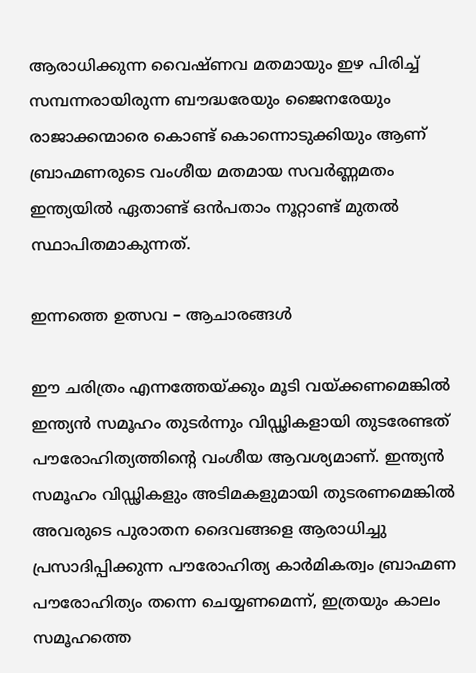ആരാധിക്കുന്ന വൈഷ്ണവ മതമായും ഇഴ പിരിച്ച് സമ്പന്നരായിരുന്ന ബൗദ്ധരേയും ജൈനരേയും രാജാക്കന്മാരെ കൊണ്ട് കൊന്നൊടുക്കിയും ആണ് ബ്രാഹ്മണരുടെ വംശീയ മതമായ സവർണ്ണമതം ഇന്ത്യയിൽ ഏതാണ്ട് ഒൻപതാം നൂറ്റാണ്ട് മുതൽ സ്ഥാപിതമാകുന്നത്.

ഇന്നത്തെ ഉത്സവ – ആചാരങ്ങൾ

ഈ ചരിത്രം എന്നത്തേയ്ക്കും മൂടി വയ്ക്കണമെങ്കിൽ ഇന്ത്യൻ സമൂഹം തുടർന്നും വിഡ്ഢികളായി തുടരേണ്ടത് പൗരോഹിത്യത്തിന്റെ വംശീയ ആവശ്യമാണ്. ഇന്ത്യൻ സമൂഹം വിഡ്ഢികളും അടിമകളുമായി തുടരണമെങ്കിൽ അവരുടെ പുരാതന ദൈവങ്ങളെ ആരാധിച്ചു പ്രസാദിപ്പിക്കുന്ന പൗരോഹിത്യ കാർമികത്വം ബ്രാഹ്മണ പൗരോഹിത്യം തന്നെ ചെയ്യണമെന്ന്, ഇത്രയും കാലം സമൂഹത്തെ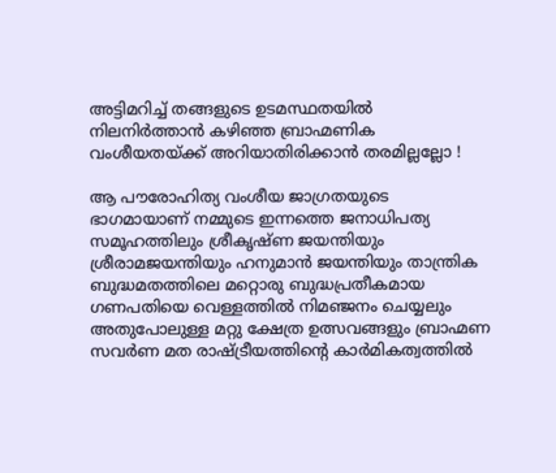അട്ടിമറിച്ച് തങ്ങളുടെ ഉടമസ്ഥതയിൽ നിലനിർത്താൻ കഴിഞ്ഞ ബ്രാഹ്മണിക വംശീയതയ്ക്ക് അറിയാതിരിക്കാൻ തരമില്ലല്ലോ !

ആ പൗരോഹിത്യ വംശീയ ജാഗ്രതയുടെ ഭാഗമായാണ് നമ്മുടെ ഇന്നത്തെ ജനാധിപത്യ സമൂഹത്തിലും ശ്രീകൃഷ്ണ ജയന്തിയും ശ്രീരാമജയന്തിയും ഹനുമാൻ ജയന്തിയും താന്ത്രിക ബുദ്ധമതത്തിലെ മറ്റൊരു ബുദ്ധപ്രതീകമായ ഗണപതിയെ വെള്ളത്തിൽ നിമഞ്ജനം ചെയ്യലും അതുപോലുള്ള മറ്റു ക്ഷേത്ര ഉത്സവങ്ങളും ബ്രാഹ്മണ സവർണ മത രാഷ്ട്രീയത്തിന്റെ കാർമികത്വത്തിൽ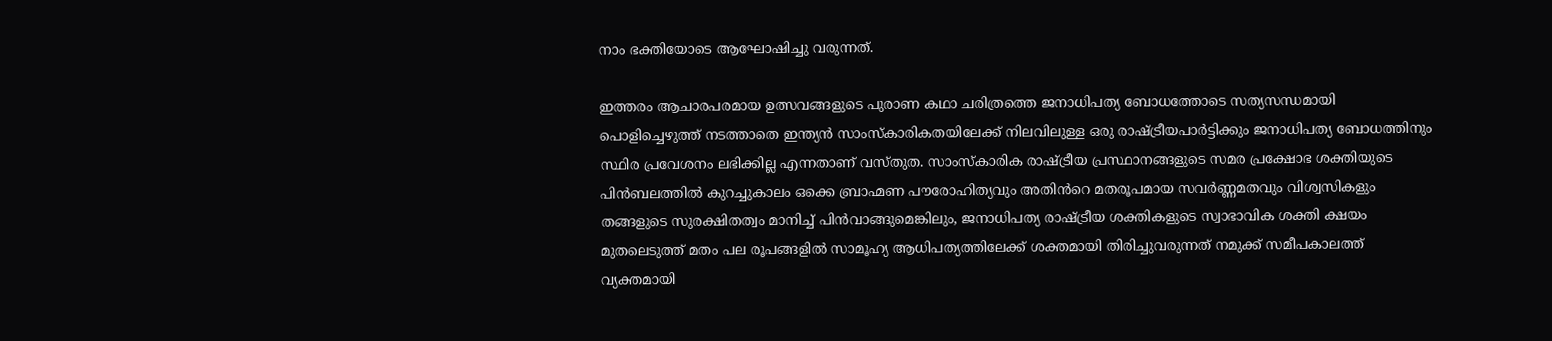നാം ഭക്തിയോടെ ആഘോഷിച്ചു വരുന്നത്.

ഇത്തരം ആചാരപരമായ ഉത്സവങ്ങളുടെ പുരാണ കഥാ ചരിത്രത്തെ ജനാധിപത്യ ബോധത്തോടെ സത്യസന്ധമായി പൊളിച്ചെഴുത്ത് നടത്താതെ ഇന്ത്യൻ സാംസ്കാരികതയിലേക്ക് നിലവിലുള്ള ഒരു രാഷ്ട്രീയപാർട്ടിക്കും ജനാധിപത്യ ബോധത്തിനും സ്ഥിര പ്രവേശനം ലഭിക്കില്ല എന്നതാണ് വസ്തുത. സാംസ്കാരിക രാഷ്ട്രീയ പ്രസ്ഥാനങ്ങളുടെ സമര പ്രക്ഷോഭ ശക്തിയുടെ പിൻബലത്തിൽ കുറച്ചുകാലം ഒക്കെ ബ്രാഹ്മണ പൗരോഹിത്യവും അതിൻറെ മതരൂപമായ സവർണ്ണമതവും വിശ്വസികളും തങ്ങളുടെ സുരക്ഷിതത്വം മാനിച്ച് പിൻവാങ്ങുമെങ്കിലും, ജനാധിപത്യ രാഷ്ട്രീയ ശക്തികളുടെ സ്വാഭാവിക ശക്തി ക്ഷയം മുതലെടുത്ത് മതം പല രൂപങ്ങളിൽ സാമൂഹ്യ ആധിപത്യത്തിലേക്ക് ശക്തമായി തിരിച്ചുവരുന്നത് നമുക്ക് സമീപകാലത്ത് വ്യക്തമായി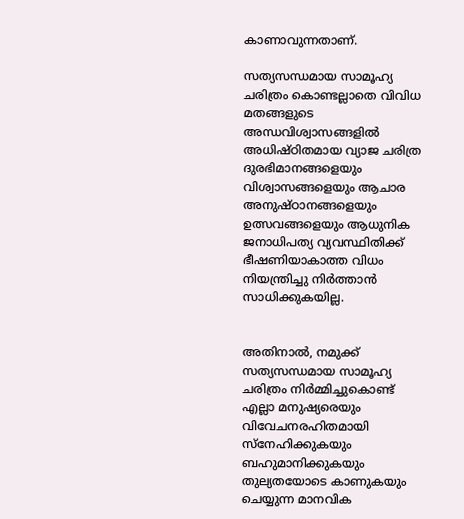കാണാവുന്നതാണ്.

സത്യസന്ധമായ സാമൂഹ്യ ചരിത്രം കൊണ്ടല്ലാതെ വിവിധ മതങ്ങളുടെ അന്ധവിശ്വാസങ്ങളിൽ അധിഷ്ഠിതമായ വ്യാജ ചരിത്ര ദുരഭിമാനങ്ങളെയും വിശ്വാസങ്ങളെയും ആചാര അനുഷ്ഠാനങ്ങളെയും ഉത്സവങ്ങളെയും ആധുനിക ജനാധിപത്യ വ്യവസ്ഥിതിക്ക് ഭീഷണിയാകാത്ത വിധം നിയന്ത്രിച്ചു നിർത്താൻ സാധിക്കുകയില്ല.


അതിനാൽ, നമുക്ക് സത്യസന്ധമായ സാമൂഹ്യ ചരിത്രം നിർമ്മിച്ചുകൊണ്ട് എല്ലാ മനുഷ്യരെയും വിവേചനരഹിതമായി സ്നേഹിക്കുകയും ബഹുമാനിക്കുകയും തുല്യതയോടെ കാണുകയും ചെയ്യുന്ന മാനവിക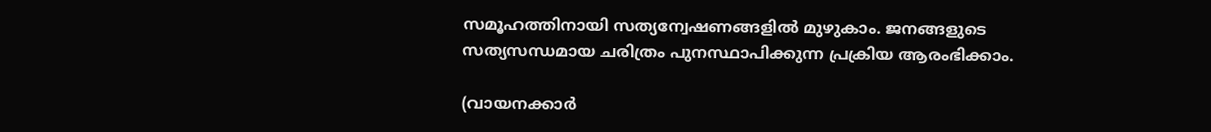സമൂഹത്തിനായി സത്യന്വേഷണങ്ങളിൽ മുഴുകാം. ജനങ്ങളുടെ സത്യസന്ധമായ ചരിത്രം പുനസ്ഥാപിക്കുന്ന പ്രക്രിയ ആരംഭിക്കാം.

(വായനക്കാര്‍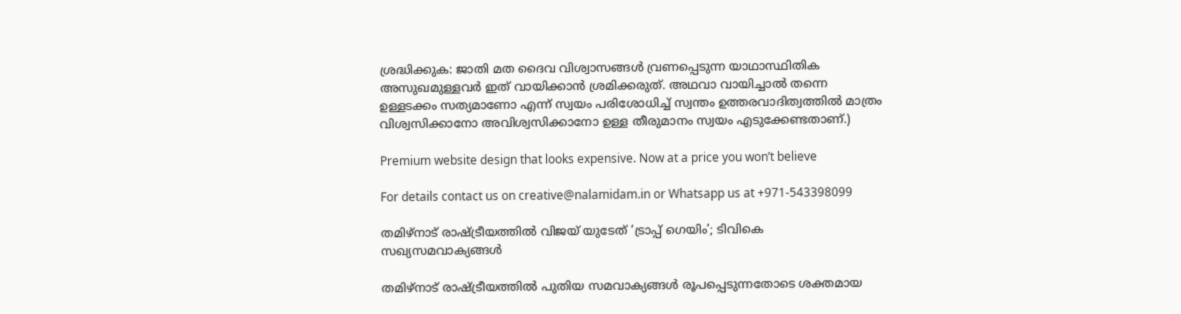ശ്രദ്ധിക്കുക: ജാതി മത ദൈവ വിശ്വാസങ്ങള്‍ വ്രണപ്പെടുന്ന യാഥാസ്ഥിതിക അസുഖമുള്ളവർ ഇത് വായിക്കാൻ ശ്രമിക്കരുത്. അഥവാ വായിച്ചാൽ തന്നെ ഉള്ളടക്കം സത്യമാണോ എന്ന് സ്വയം പരിശോധിച്ച് സ്വന്തം ഉത്തരവാദിത്വത്തില്‍ മാത്രം വിശ്വസിക്കാനോ അവിശ്വസിക്കാനോ ഉള്ള തീരുമാനം സ്വയം എടുക്കേണ്ടതാണ്.)

Premium website design that looks expensive. Now at a price you won’t believe

For details contact us on creative@nalamidam.in or Whatsapp us at +971-543398099

തമിഴ്‌നാട് രാഷ്ട്രീയത്തിൽ വിജയ് യുടേത് ‘ട്രാപ്പ് ഗെയിം’; ടിവികെ സഖ്യസമവാക്യങ്ങൾ

തമിഴ്‌നാട് രാഷ്ട്രീയത്തിൽ പുതിയ സമവാക്യങ്ങൾ രൂപപ്പെടുന്നതോടെ ശക്തമായ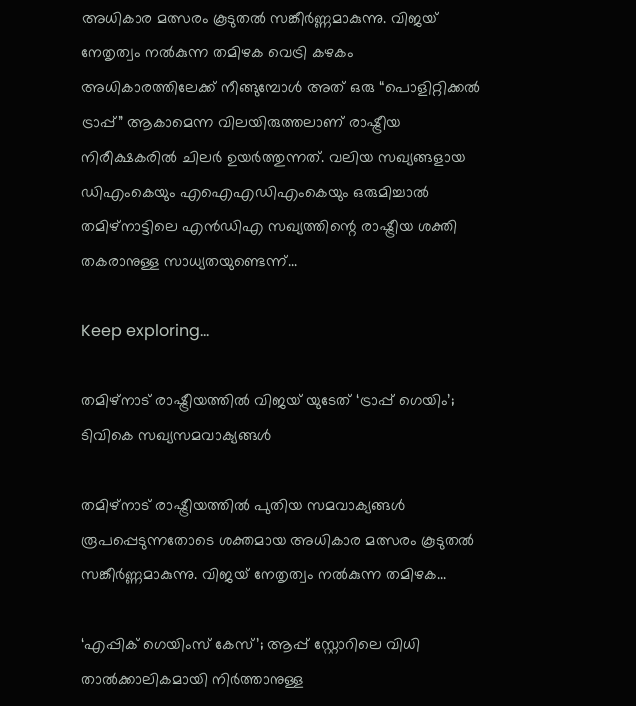അധികാര മത്സരം കൂടുതൽ സങ്കീർണ്ണമാകുന്നു. വിജയ് നേതൃത്വം നൽകുന്ന തമിഴക വെട്രി കഴകം അധികാരത്തിലേക്ക് നീങ്ങുമ്പോൾ അത് ഒരു “പൊളിറ്റിക്കൽ ട്രാപ്പ്” ആകാമെന്ന വിലയിരുത്തലാണ് രാഷ്ട്രീയ നിരീക്ഷകരിൽ ചിലർ ഉയർത്തുന്നത്. വലിയ സഖ്യങ്ങളായ ഡിഎംകെയും എഐഎഡിഎംകെയും ഒരുമിച്ചാൽ തമിഴ്‌നാട്ടിലെ എൻഡിഎ സഖ്യത്തിന്റെ രാഷ്ട്രീയ ശക്തി തകരാനുള്ള സാധ്യതയുണ്ടെന്ന്...

Keep exploring...

തമിഴ്‌നാട് രാഷ്ട്രീയത്തിൽ വിജയ് യുടേത് ‘ട്രാപ്പ് ഗെയിം’; ടിവികെ സഖ്യസമവാക്യങ്ങൾ

തമിഴ്‌നാട് രാഷ്ട്രീയത്തിൽ പുതിയ സമവാക്യങ്ങൾ രൂപപ്പെടുന്നതോടെ ശക്തമായ അധികാര മത്സരം കൂടുതൽ സങ്കീർണ്ണമാകുന്നു. വിജയ് നേതൃത്വം നൽകുന്ന തമിഴക...

‘എപ്പിക് ഗെയിംസ് കേസ്’; ആപ്പ് സ്റ്റോറിലെ വിധി താൽക്കാലികമായി നിർത്താനുള്ള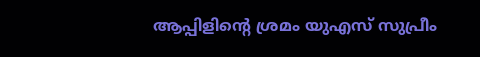ആപ്പിളിൻ്റെ ശ്രമം യുഎസ് സുപ്രീം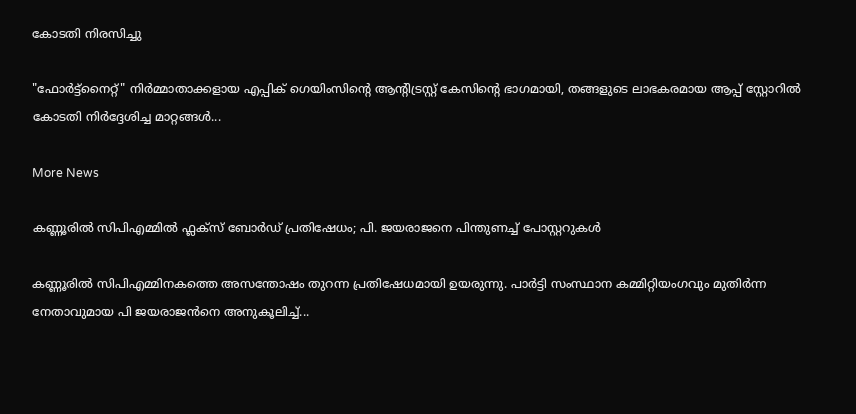കോടതി നിരസിച്ചു

"ഫോർട്ട്‌നൈറ്റ്" നിർമ്മാതാക്കളായ എപ്പിക് ഗെയിംസിൻ്റെ ആന്റിട്രസ്റ്റ് കേസിൻ്റെ ഭാഗമായി, തങ്ങളുടെ ലാഭകരമായ ആപ്പ് സ്റ്റോറിൽ കോടതി നിർദ്ദേശിച്ച മാറ്റങ്ങൾ...

More News

കണ്ണൂരിൽ സിപിഎമ്മിൽ ഫ്ലക്‌സ് ബോർഡ് പ്രതിഷേധം; പി. ജയരാജനെ പിന്തുണച്ച് പോസ്റ്ററുകൾ

കണ്ണൂരിൽ സിപിഎമ്മിനകത്തെ അസന്തോഷം തുറന്ന പ്രതിഷേധമായി ഉയരുന്നു. പാർട്ടി സംസ്ഥാന കമ്മിറ്റിയംഗവും മുതിർന്ന നേതാവുമായ പി ജയരാജൻനെ അനുകൂലിച്ച്...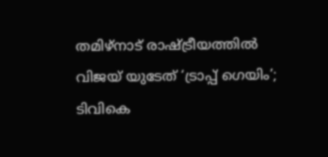തമിഴ്‌നാട് രാഷ്ട്രീയത്തിൽ വിജയ് യുടേത് ‘ട്രാപ്പ് ഗെയിം’; ടിവികെ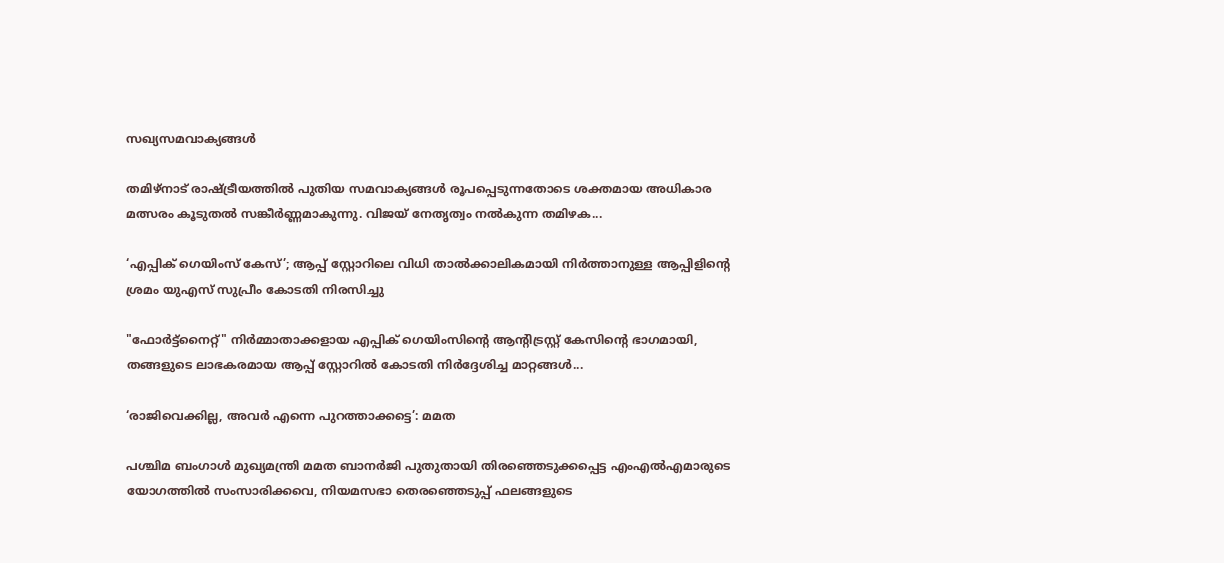സഖ്യസമവാക്യങ്ങൾ

തമിഴ്‌നാട് രാഷ്ട്രീയത്തിൽ പുതിയ സമവാക്യങ്ങൾ രൂപപ്പെടുന്നതോടെ ശക്തമായ അധികാര മത്സരം കൂടുതൽ സങ്കീർണ്ണമാകുന്നു. വിജയ് നേതൃത്വം നൽകുന്ന തമിഴക...

‘എപ്പിക് ഗെയിംസ് കേസ്’; ആപ്പ് സ്റ്റോറിലെ വിധി താൽക്കാലികമായി നിർത്താനുള്ള ആപ്പിളിൻ്റെ ശ്രമം യുഎസ് സുപ്രീം കോടതി നിരസിച്ചു

"ഫോർട്ട്‌നൈറ്റ്" നിർമ്മാതാക്കളായ എപ്പിക് ഗെയിംസിൻ്റെ ആന്റിട്രസ്റ്റ് കേസിൻ്റെ ഭാഗമായി, തങ്ങളുടെ ലാഭകരമായ ആപ്പ് സ്റ്റോറിൽ കോടതി നിർദ്ദേശിച്ച മാറ്റങ്ങൾ...

‘രാജിവെക്കില്ല, അവർ എന്നെ പുറത്താക്കട്ടെ’: മമത

പശ്ചിമ ബംഗാൾ മുഖ്യമന്ത്രി മമത ബാനർജി പുതുതായി തിരഞ്ഞെടുക്കപ്പെട്ട എംഎൽഎമാരുടെ യോഗത്തിൽ സംസാരിക്കവെ, നിയമസഭാ തെരഞ്ഞെടുപ്പ് ഫലങ്ങളുടെ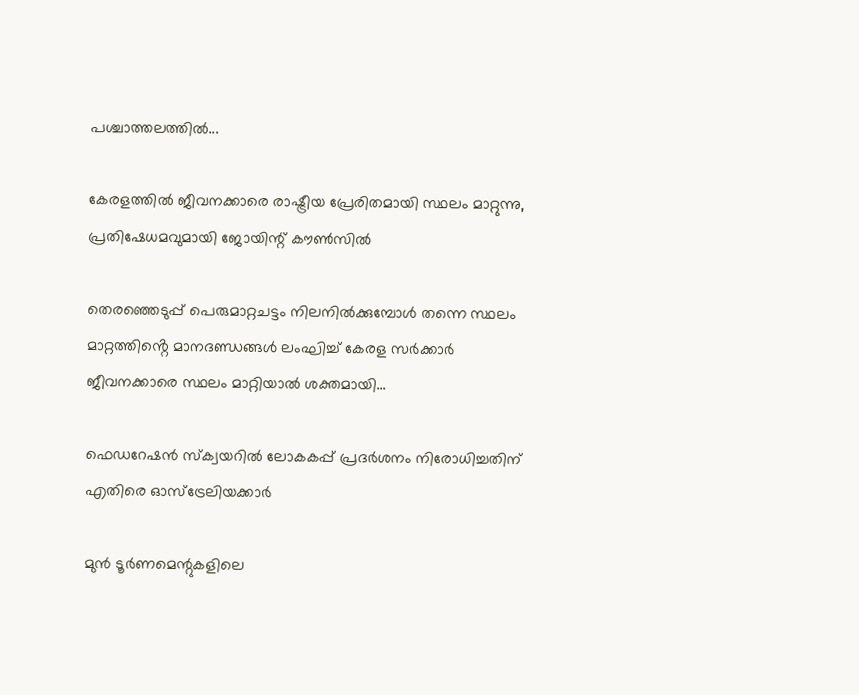പശ്ചാത്തലത്തിൽ...

കേരളത്തിൽ ജീവനക്കാരെ രാഷ്ട്രീയ പ്രേരിതമായി സ്ഥലം മാറ്റുന്നു, പ്രതിഷേധമവുമായി ജോയിന്റ് കൗൺസിൽ

തെരഞ്ഞെടുപ്പ് പെരുമാറ്റചട്ടം നിലനിൽക്കുമ്പോൾ തന്നെ സ്ഥലം മാറ്റത്തിൻ്റെ മാനദണ്ഡങ്ങൾ ലംഘിച്ച് കേരള സർക്കാർ ജീവനക്കാരെ സ്ഥലം മാറ്റിയാൽ ശക്തമായി...

ഫെഡറേഷൻ സ്ക്വയറിൽ ലോകകപ്പ് പ്രദർശനം നിരോധിച്ചതിന് എതിരെ ഓസ്‌ട്രേലിയക്കാർ

മുൻ ടൂർണമെന്റുകളിലെ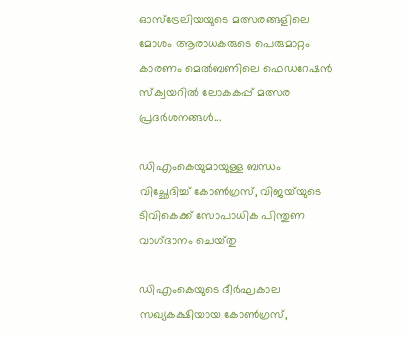ഓസ്‌ട്രേലിയയുടെ മത്സരങ്ങളിലെ മോശം ആരാധകരുടെ പെരുമാറ്റം കാരണം മെൽബണിലെ ഫെഡറേഷൻ സ്ക്വയറിൽ ലോകകപ്പ് മത്സര പ്രദർശനങ്ങൾ...

ഡിഎംകെയുമായുള്ള ബന്ധം വിച്ഛേദിച്ച് കോൺഗ്രസ്, വിജയ്‌യുടെ ടിവികെക്ക് സോപാധിക പിന്തുണ വാഗ്‌ദാനം ചെയ്‌തു

ഡിഎംകെയുടെ ദീർഘകാല സഖ്യകക്ഷിയായ കോൺഗ്രസ്,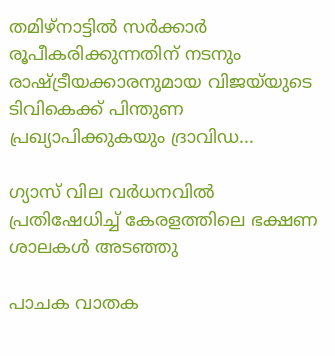തമിഴ്‌നാട്ടിൽ സർക്കാർ രൂപീകരിക്കുന്നതിന് നടനും രാഷ്ട്രീയക്കാരനുമായ വിജയ്‌യുടെ ടിവികെക്ക് പിന്തുണ പ്രഖ്യാപിക്കുകയും ദ്രാവിഡ...

ഗ്യാസ് വില വർധനവിൽ പ്രതിഷേധിച്ച് കേരളത്തിലെ ഭക്ഷണ ശാലകൾ അടഞ്ഞു

പാചക വാതക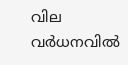വില വർധനവിൽ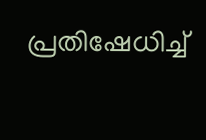പ്രതിഷേധിച്ച്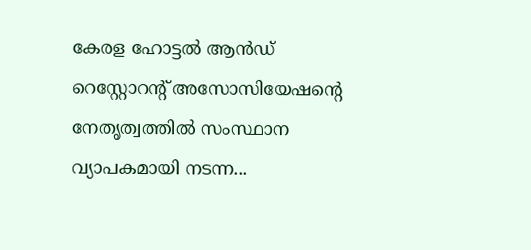കേരള ഹോട്ടൽ ആൻഡ് റെസ്റ്റോറന്റ് അസോസിയേഷൻ്റെ നേതൃത്വത്തിൽ സംസ്ഥാന വ്യാപകമായി നടന്ന...